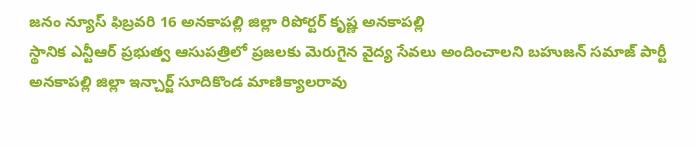జనం న్యూస్ ఫిబ్రవరి 16 అనకాపల్లి జిల్లా రిపోర్టర్ కృష్ణ అనకాపల్లి
స్థానిక ఎన్టీఆర్ ప్రభుత్వ ఆసుపత్రిలో ప్రజలకు మెరుగైన వైద్య సేవలు అందించాలని బహుజన్ సమాజ్ పార్టీ అనకాపల్లి జిల్లా ఇన్చార్జ్ సూదికొండ మాణిక్యాలరావు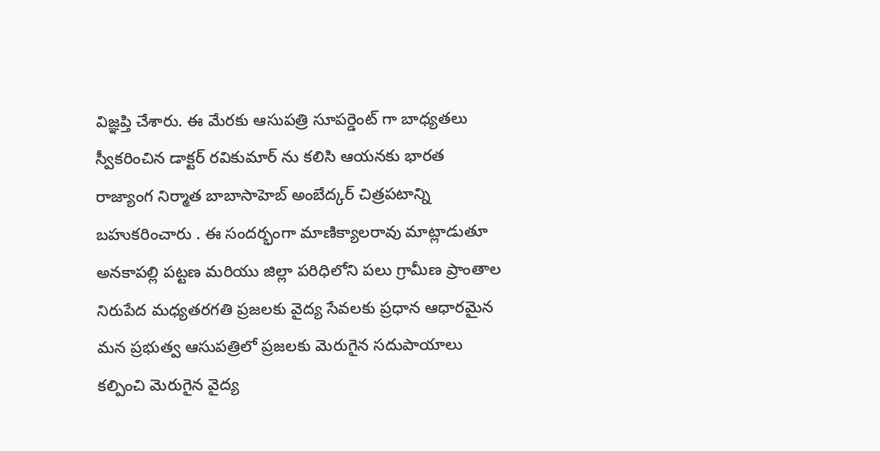విజ్ఞప్తి చేశారు. ఈ మేరకు ఆసుపత్రి సూపర్డెంట్ గా బాధ్యతలు స్వీకరించిన డాక్టర్ రవికుమార్ ను కలిసి ఆయనకు భారత రాజ్యాంగ నిర్మాత బాబాసాహెబ్ అంబేద్కర్ చిత్రపటాన్ని బహుకరించారు . ఈ సందర్భంగా మాణిక్యాలరావు మాట్లాడుతూ అనకాపల్లి పట్టణ మరియు జిల్లా పరిధిలోని పలు గ్రామీణ ప్రాంతాల నిరుపేద మధ్యతరగతి ప్రజలకు వైద్య సేవలకు ప్రధాన ఆధారమైన మన ప్రభుత్వ ఆసుపత్రిలో ప్రజలకు మెరుగైన సదుపాయాలు కల్పించి మెరుగైన వైద్య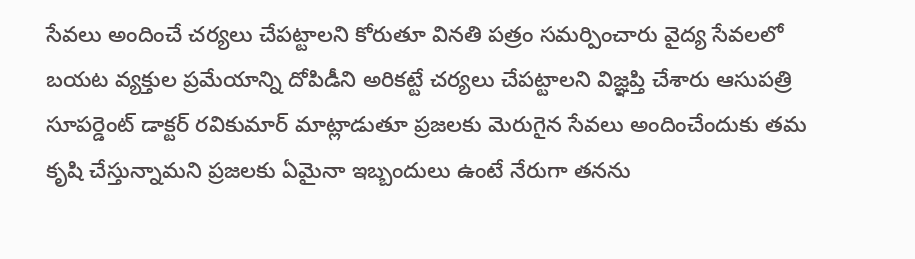సేవలు అందించే చర్యలు చేపట్టాలని కోరుతూ వినతి పత్రం సమర్పించారు వైద్య సేవలలో బయట వ్యక్తుల ప్రమేయాన్ని దోపిడీని అరికట్టే చర్యలు చేపట్టాలని విజ్ఞప్తి చేశారు ఆసుపత్రి సూపర్డెంట్ డాక్టర్ రవికుమార్ మాట్లాడుతూ ప్రజలకు మెరుగైన సేవలు అందించేందుకు తమ కృషి చేస్తున్నామని ప్రజలకు ఏమైనా ఇబ్బందులు ఉంటే నేరుగా తనను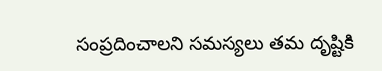సంప్రదించాలని సమస్యలు తమ దృష్టికి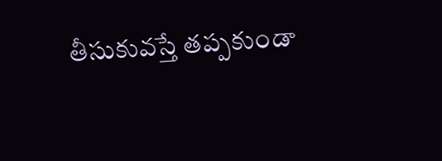తీసుకువస్తే తప్పకుండా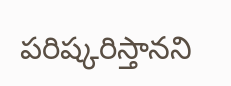పరిష్కరిస్తానని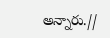అన్నారు.//